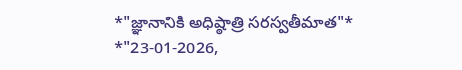*"జ్ఞానానికి అధిష్ఠాత్రి సరస్వతీమాత"*
*"23-01-2026,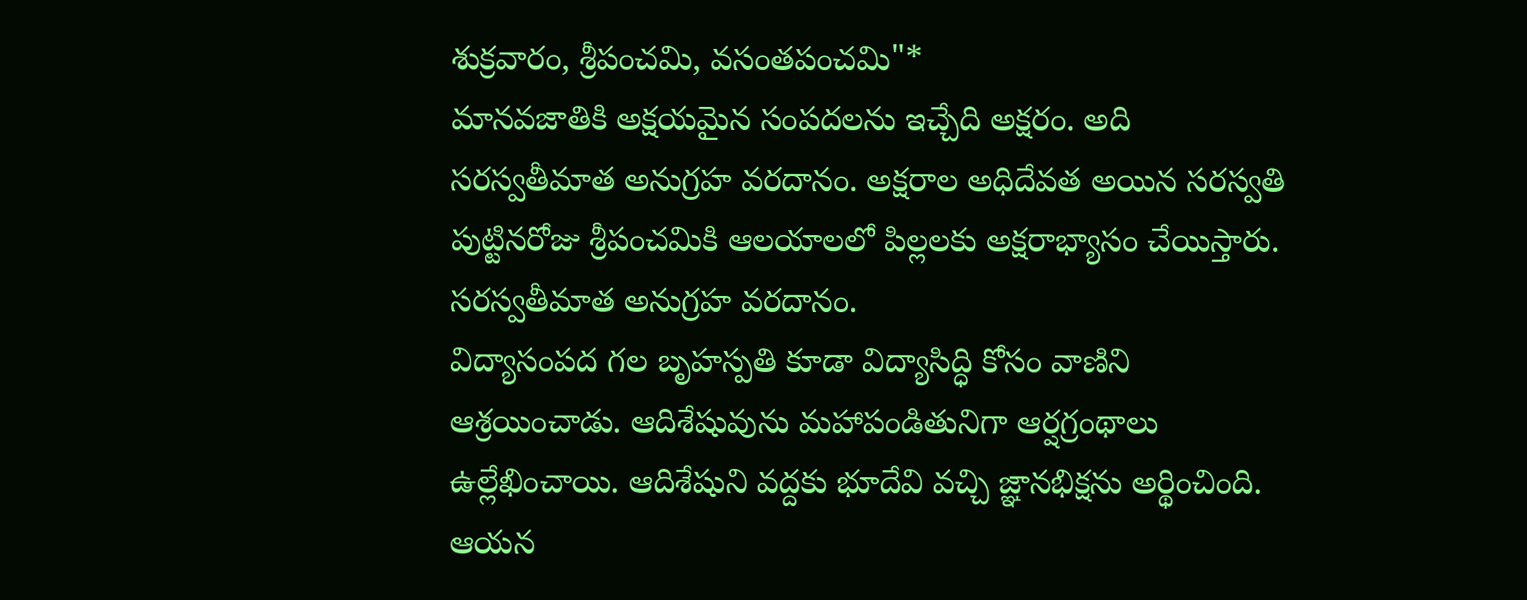శుక్రవారం, శ్రీపంచమి, వసంతపంచమి"*
మానవజాతికి అక్షయమైన సంపదలను ఇచ్చేది అక్షరం. అది సరస్వతీమాత అనుగ్రహ వరదానం. అక్షరాల అధిదేవత అయిన సరస్వతి పుట్టినరోజు శ్రీపంచమికి ఆలయాలలో పిల్లలకు అక్షరాభ్యాసం చేయిస్తారు. సరస్వతీమాత అనుగ్రహ వరదానం.
విద్యాసంపద గల బృహస్పతి కూడా విద్యాసిద్ధి కోసం వాణిని ఆశ్రయించాడు. ఆదిశేషువును మహాపండితునిగా ఆర్షగ్రంథాలు ఉల్లేఖించాయి. ఆదిశేషుని వద్దకు భూదేవి వచ్చి జ్ఞానభిక్షను అర్థించింది. ఆయన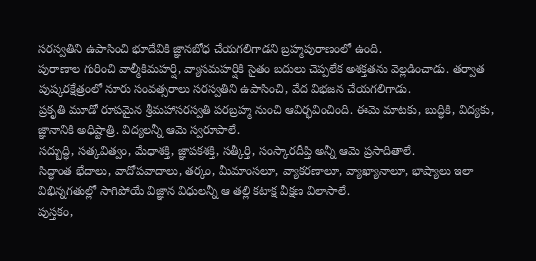సరస్వతిని ఉపాసించి భూదేవికి జ్ఞానబోధ చేయగలిగాడని బ్రహ్మపురాణంలో ఉంది.
పురాణాల గురించి వాల్మీకిమహర్షి, వ్యాసమహర్షికి సైతం బదులు చెప్పలేక అశక్తతను వెల్లడించాడు. తర్వాత పుష్కరక్షేత్రంలో నూరు సంవత్సరాలు సరస్వతిని ఉపాసించి, వేద విభజన చేయగలిగాడు.
ప్రకృతి మూడో రూపమైన శ్రీమహాసరస్వతి పరబ్రహ్మ నుంచి ఆవిర్భవించింది. ఈమె మాటకు, బుద్ధికి, విద్యకు, జ్ఞానానికి అధిష్టాత్రి. విద్యలన్నీ ఆమె స్వరూపాలే.
సద్బుద్ధి, సత్కవిత్వం, మేధాశక్తి, జ్ఞాపకశక్తి, సత్కీర్తి, సంస్కారదీప్తి అన్నీ ఆమె ప్రసాదితాలే.
సిద్ధాంత భేదాలు, వాదోపవాదాలు, తర్కం, మీమాంసలూ, వ్యాకరణాలూ, వ్యాఖ్యానాలూ, భాష్యాలు ఇలా విభిన్నగతుల్లో సాగిపోయే విజ్ఞాన విధులన్నీ ఆ తల్లి కటాక్ష వీక్షణ విలాసాలే.
పుస్తకం,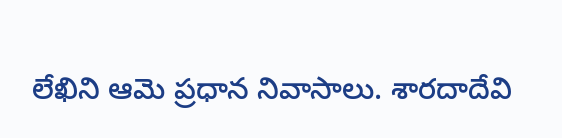లేఖిని ఆమె ప్రధాన నివాసాలు. శారదాదేవి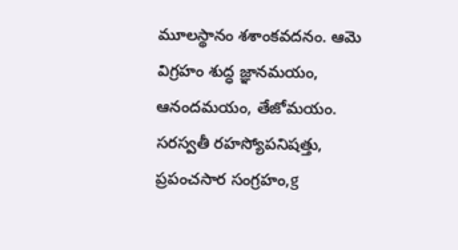మూలస్థానం శశాంకవదనం. ఆమె విగ్రహం శుద్ధ జ్ఞానమయం, ఆనందమయం, తేజోమయం.
సరస్వతీ రహస్యోపనిషత్తు, ప్రపంచసార సంగ్రహం,g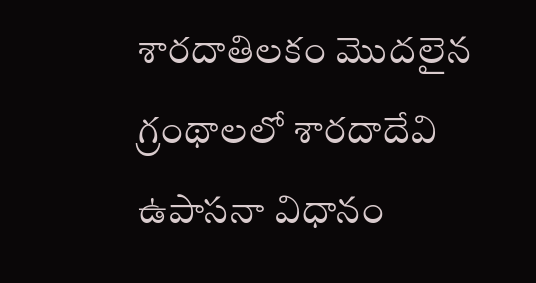శారదాతిలకం మొదలైన గ్రంథాలలో శారదాదేవి ఉపాసనా విధానం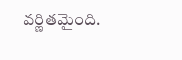వర్ణితమైంది.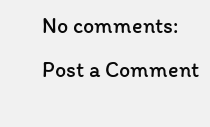No comments:
Post a Comment